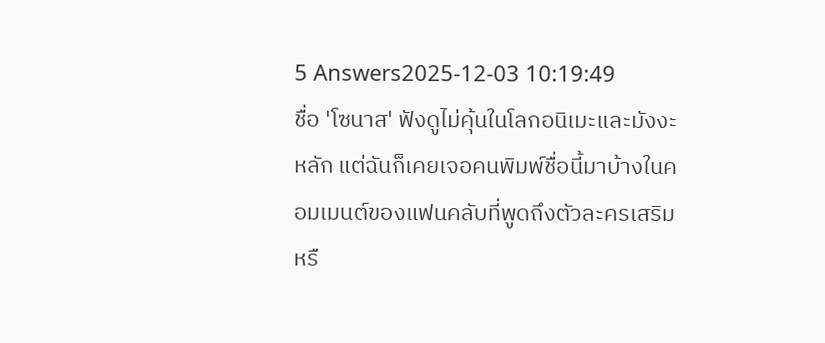5 Answers2025-12-03 10:19:49
ชื่อ 'โซนาส' ฟังดูไม่คุ้นในโลกอนิเมะและมังงะหลัก แต่ฉันก็เคยเจอคนพิมพ์ชื่อนี้มาบ้างในคอมเมนต์ของแฟนคลับที่พูดถึงตัวละครเสริมหรื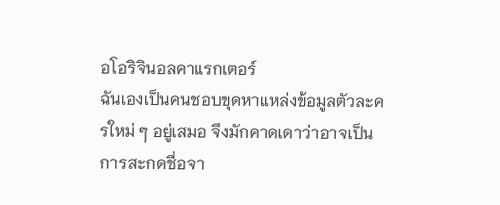อโอริจินอลคาแรกเตอร์
ฉันเองเป็นคนชอบขุดหาแหล่งข้อมูลตัวละครใหม่ ๆ อยู่เสมอ จึงมักคาดเดาว่าอาจเป็นการสะกดชื่อจา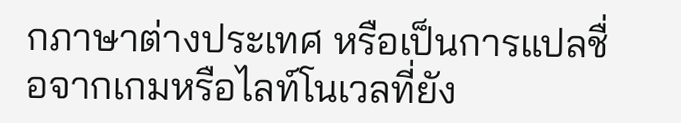กภาษาต่างประเทศ หรือเป็นการแปลชื่อจากเกมหรือไลท์โนเวลที่ยัง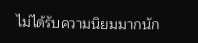ไม่ได้รับความนิยมมากนัก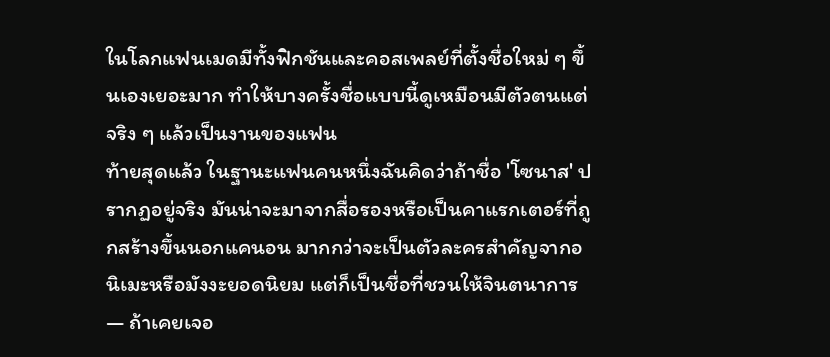ในโลกแฟนเมดมีทั้งฟิกชันและคอสเพลย์ที่ตั้งชื่อใหม่ ๆ ขึ้นเองเยอะมาก ทำให้บางครั้งชื่อแบบนี้ดูเหมือนมีตัวตนแต่จริง ๆ แล้วเป็นงานของแฟน
ท้ายสุดแล้ว ในฐานะแฟนคนหนึ่งฉันคิดว่าถ้าชื่อ 'โซนาส' ปรากฏอยู่จริง มันน่าจะมาจากสื่อรองหรือเป็นคาแรกเตอร์ที่ถูกสร้างขึ้นนอกแคนอน มากกว่าจะเป็นตัวละครสำคัญจากอนิเมะหรือมังงะยอดนิยม แต่ก็เป็นชื่อที่ชวนให้จินตนาการ — ถ้าเคยเจอ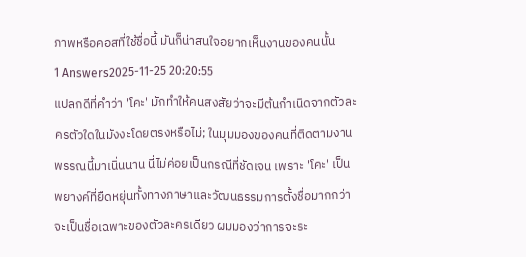ภาพหรือคอสที่ใช้ชื่อนี้ มันก็น่าสนใจอยากเห็นงานของคนนั้น
1 Answers2025-11-25 20:20:55
แปลกดีที่คำว่า 'โคะ' มักทำให้คนสงสัยว่าจะมีต้นกำเนิดจากตัวละครตัวใดในมังงะโดยตรงหรือไม่; ในมุมมองของคนที่ติดตามงานพรรณนี้มาเนิ่นนาน นี่ไม่ค่อยเป็นกรณีที่ชัดเจน เพราะ 'โคะ' เป็นพยางค์ที่ยืดหยุ่นทั้งทางภาษาและวัฒนธรรมการตั้งชื่อมากกว่าจะเป็นชื่อเฉพาะของตัวละครเดียว ผมมองว่าการจะระ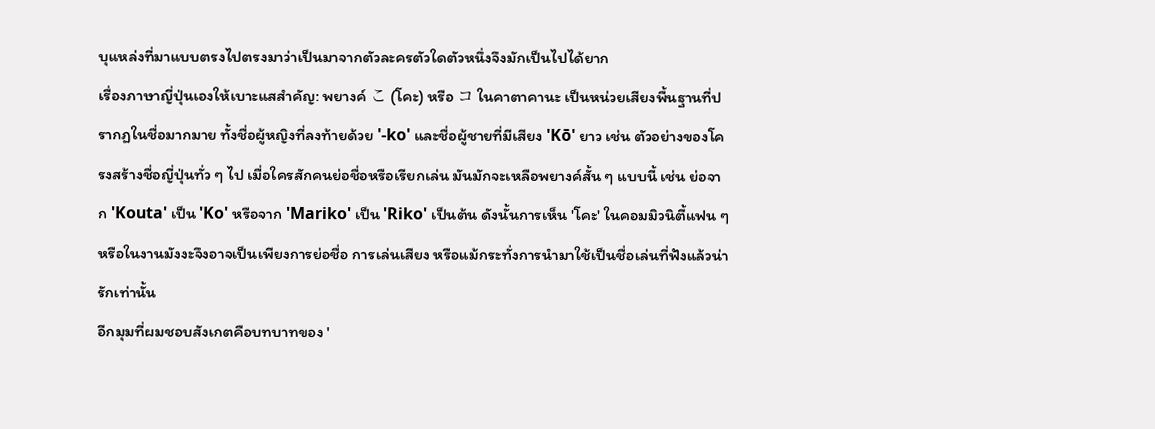บุแหล่งที่มาแบบตรงไปตรงมาว่าเป็นมาจากตัวละครตัวใดตัวหนึ่งจึงมักเป็นไปได้ยาก
เรื่องภาษาญี่ปุ่นเองให้เบาะแสสำคัญ: พยางค์ こ (โคะ) หรือ コ ในคาตาคานะ เป็นหน่วยเสียงพื้นฐานที่ปรากฏในชื่อมากมาย ทั้งชื่อผู้หญิงที่ลงท้ายด้วย '-ko' และชื่อผู้ชายที่มีเสียง 'Kō' ยาว เช่น ตัวอย่างของโครงสร้างชื่อญี่ปุ่นทั่ว ๆ ไป เมื่อใครสักคนย่อชื่อหรือเรียกเล่น มันมักจะเหลือพยางค์สั้น ๆ แบบนี้ เช่น ย่อจาก 'Kouta' เป็น 'Ko' หรือจาก 'Mariko' เป็น 'Riko' เป็นต้น ดังนั้นการเห็น 'โคะ' ในคอมมิวนิตี้แฟน ๆ หรือในงานมังงะจึงอาจเป็นเพียงการย่อชื่อ การเล่นเสียง หรือแม้กระทั่งการนำมาใช้เป็นชื่อเล่นที่ฟังแล้วน่ารักเท่านั้น
อีกมุมที่ผมชอบสังเกตคือบทบาทของ '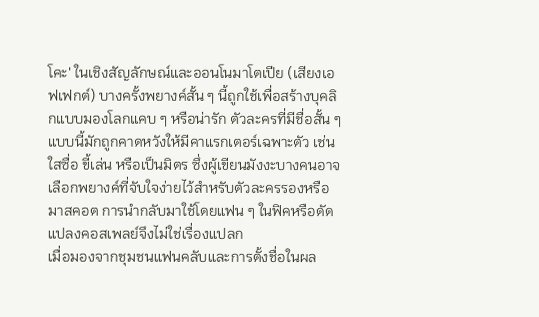โคะ' ในเชิงสัญลักษณ์และออนโนมาโตเปีย (เสียงเอฟเฟกต์) บางครั้งพยางค์สั้น ๆ นี้ถูกใช้เพื่อสร้างบุคลิกแบบมองโลกแคบ ๆ หรือน่ารัก ตัวละครที่มีชื่อสั้น ๆ แบบนี้มักถูกคาดหวังให้มีคาแรกเตอร์เฉพาะตัว เช่น ใสซื่อ ขี้เล่น หรือเป็นมิตร ซึ่งผู้เขียนมังงะบางคนอาจเลือกพยางค์ที่จับใจง่ายไว้สำหรับตัวละครรองหรือมาสคอต การนำกลับมาใช้โดยแฟน ๆ ในฟิคหรือดัดแปลงคอสเพลย์จึงไม่ใช่เรื่องแปลก
เมื่อมองจากชุมชนแฟนคลับและการตั้งชื่อในผล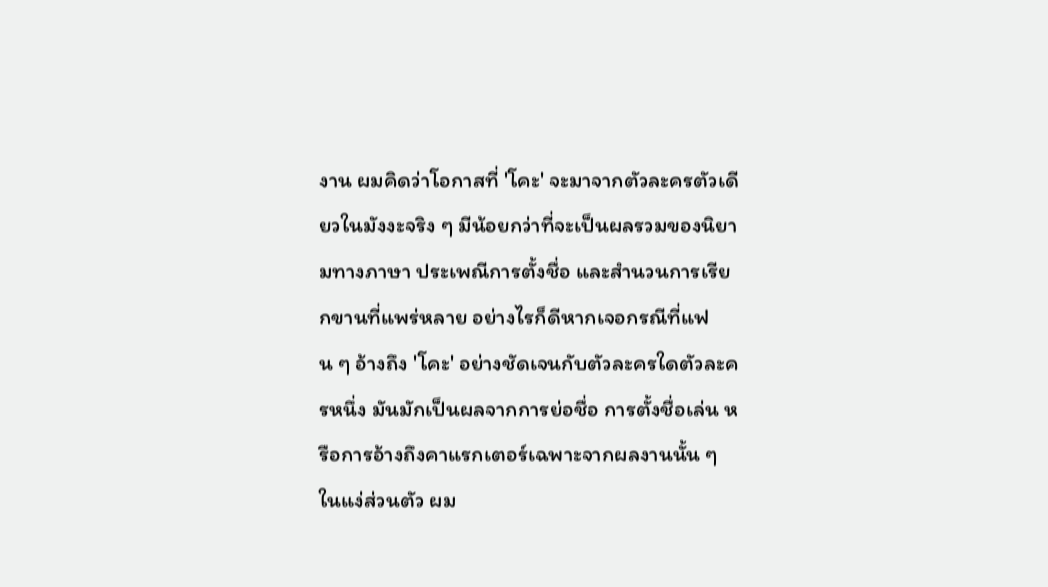งาน ผมคิดว่าโอกาสที่ 'โคะ' จะมาจากตัวละครตัวเดียวในมังงะจริง ๆ มีน้อยกว่าที่จะเป็นผลรวมของนิยามทางภาษา ประเพณีการตั้งชื่อ และสำนวนการเรียกขานที่แพร่หลาย อย่างไรก็ดีหากเจอกรณีที่แฟน ๆ อ้างถึง 'โคะ' อย่างชัดเจนกับตัวละครใดตัวละครหนึ่ง มันมักเป็นผลจากการย่อชื่อ การตั้งชื่อเล่น หรือการอ้างถึงคาแรกเตอร์เฉพาะจากผลงานนั้น ๆ ในแง่ส่วนตัว ผม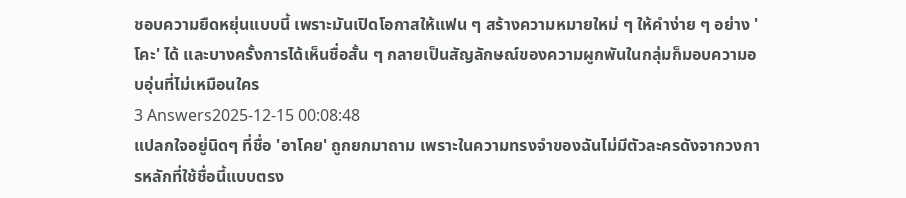ชอบความยืดหยุ่นแบบนี้ เพราะมันเปิดโอกาสให้แฟน ๆ สร้างความหมายใหม่ ๆ ให้คำง่าย ๆ อย่าง 'โคะ' ได้ และบางครั้งการได้เห็นชื่อสั้น ๆ กลายเป็นสัญลักษณ์ของความผูกพันในกลุ่มก็มอบความอบอุ่นที่ไม่เหมือนใคร
3 Answers2025-12-15 00:08:48
แปลกใจอยู่นิดๆ ที่ชื่อ 'อาโคย' ถูกยกมาถาม เพราะในความทรงจำของฉันไม่มีตัวละครดังจากวงการหลักที่ใช้ชื่อนี้แบบตรง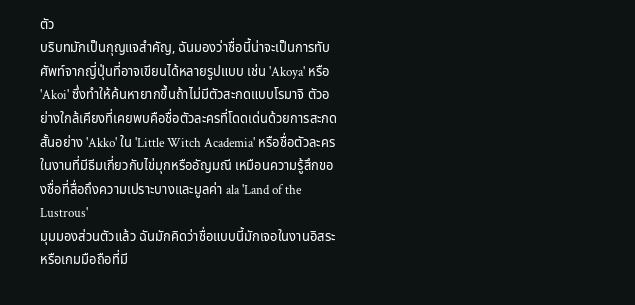ตัว
บริบทมักเป็นกุญแจสำคัญ, ฉันมองว่าชื่อนี้น่าจะเป็นการทับศัพท์จากญี่ปุ่นที่อาจเขียนได้หลายรูปแบบ เช่น 'Akoya' หรือ 'Akoi' ซึ่งทำให้ค้นหายากขึ้นถ้าไม่มีตัวสะกดแบบโรมาจิ ตัวอย่างใกล้เคียงที่เคยพบคือชื่อตัวละครที่โดดเด่นด้วยการสะกดสั้นอย่าง 'Akko' ใน 'Little Witch Academia' หรือชื่อตัวละครในงานที่มีธีมเกี่ยวกับไข่มุกหรืออัญมณี เหมือนความรู้สึกของชื่อที่สื่อถึงความเปราะบางและมูลค่า ala 'Land of the Lustrous'
มุมมองส่วนตัวแล้ว ฉันมักคิดว่าชื่อแบบนี้มักเจอในงานอิสระหรือเกมมือถือที่มี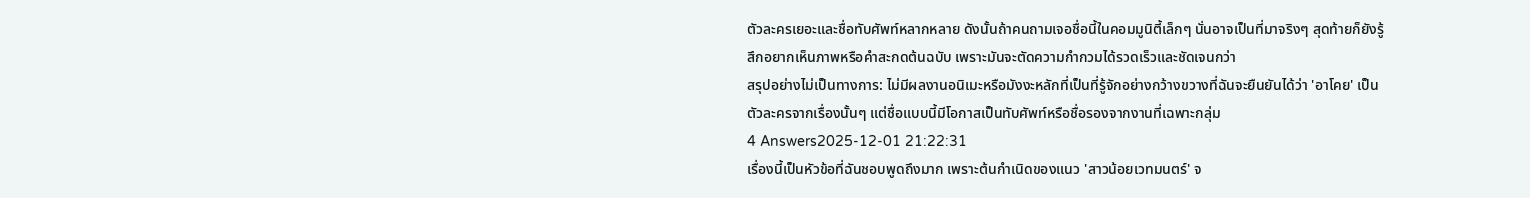ตัวละครเยอะและชื่อทับศัพท์หลากหลาย ดังนั้นถ้าคนถามเจอชื่อนี้ในคอมมูนิตี้เล็กๆ นั่นอาจเป็นที่มาจริงๆ สุดท้ายก็ยังรู้สึกอยากเห็นภาพหรือคำสะกดต้นฉบับ เพราะมันจะตัดความกำกวมได้รวดเร็วและชัดเจนกว่า
สรุปอย่างไม่เป็นทางการ: ไม่มีผลงานอนิเมะหรือมังงะหลักที่เป็นที่รู้จักอย่างกว้างขวางที่ฉันจะยืนยันได้ว่า 'อาโคย' เป็นตัวละครจากเรื่องนั้นๆ แต่ชื่อแบบนี้มีโอกาสเป็นทับศัพท์หรือชื่อรองจากงานที่เฉพาะกลุ่ม
4 Answers2025-12-01 21:22:31
เรื่องนี้เป็นหัวข้อที่ฉันชอบพูดถึงมาก เพราะต้นกำเนิดของแนว 'สาวน้อยเวทมนตร์' จ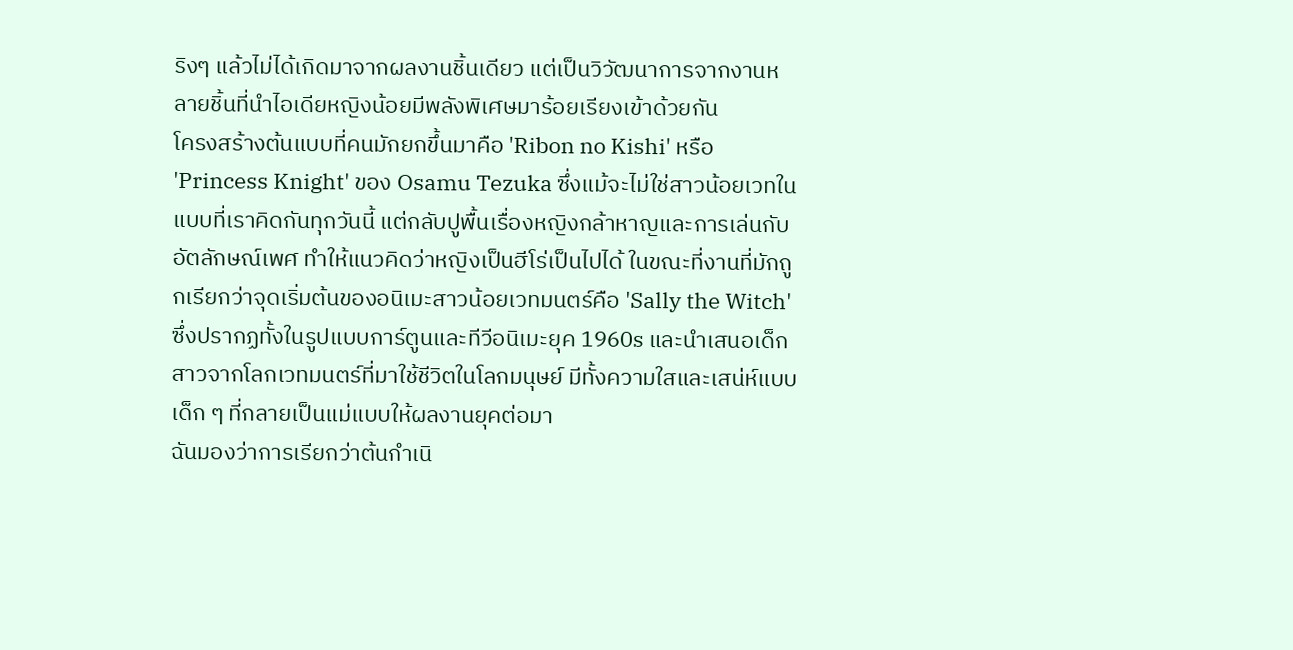ริงๆ แล้วไม่ได้เกิดมาจากผลงานชิ้นเดียว แต่เป็นวิวัฒนาการจากงานหลายชิ้นที่นำไอเดียหญิงน้อยมีพลังพิเศษมาร้อยเรียงเข้าด้วยกัน
โครงสร้างต้นแบบที่คนมักยกขึ้นมาคือ 'Ribon no Kishi' หรือ 'Princess Knight' ของ Osamu Tezuka ซึ่งแม้จะไม่ใช่สาวน้อยเวทในแบบที่เราคิดกันทุกวันนี้ แต่กลับปูพื้นเรื่องหญิงกล้าหาญและการเล่นกับอัตลักษณ์เพศ ทำให้แนวคิดว่าหญิงเป็นฮีโร่เป็นไปได้ ในขณะที่งานที่มักถูกเรียกว่าจุดเริ่มต้นของอนิเมะสาวน้อยเวทมนตร์คือ 'Sally the Witch' ซึ่งปรากฏทั้งในรูปแบบการ์ตูนและทีวีอนิเมะยุค 1960s และนำเสนอเด็กสาวจากโลกเวทมนตร์ที่มาใช้ชีวิตในโลกมนุษย์ มีทั้งความใสและเสน่ห์แบบเด็ก ๆ ที่กลายเป็นแม่แบบให้ผลงานยุคต่อมา
ฉันมองว่าการเรียกว่าต้นกำเนิ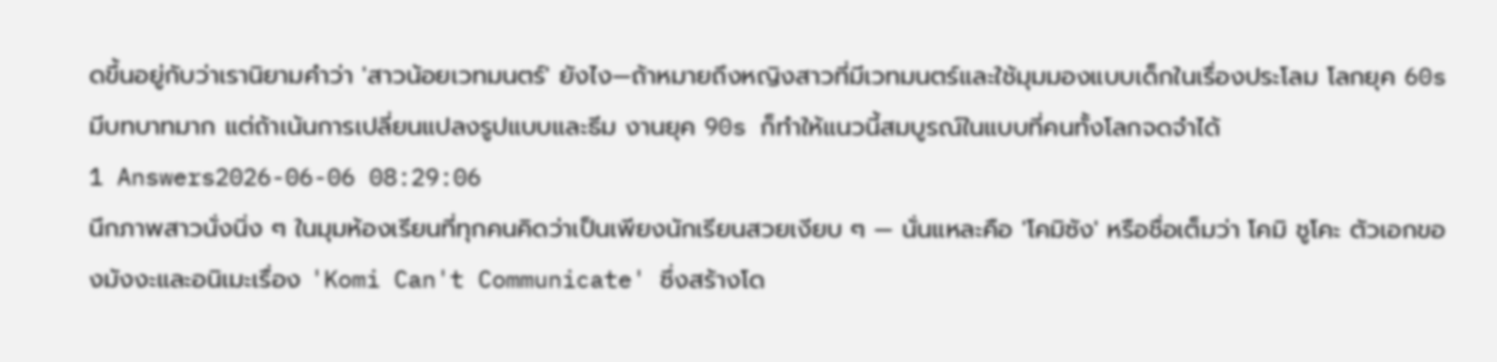ดขึ้นอยู่กับว่าเรานิยามคำว่า 'สาวน้อยเวทมนตร์' ยังไง—ถ้าหมายถึงหญิงสาวที่มีเวทมนตร์และใช้มุมมองแบบเด็กในเรื่องประโลม โลกยุค 60s มีบทบาทมาก แต่ถ้าเน้นการเปลี่ยนแปลงรูปแบบและธีม งานยุค 90s ก็ทำให้แนวนี้สมบูรณ์ในแบบที่คนทั้งโลกจดจำได้
1 Answers2026-06-06 08:29:06
นึกภาพสาวนั่งนิ่ง ๆ ในมุมห้องเรียนที่ทุกคนคิดว่าเป็นเพียงนักเรียนสวยเงียบ ๆ — นั่นแหละคือ 'โคมิซัง' หรือชื่อเต็มว่า โคมิ ชูโคะ ตัวเอกของมังงะและอนิเมะเรื่อง 'Komi Can't Communicate' ซึ่งสร้างโด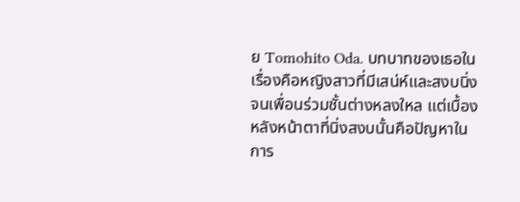ย Tomohito Oda. บทบาทของเธอในเรื่องคือหญิงสาวที่มีเสน่ห์และสงบนิ่งจนเพื่อนร่วมชั้นต่างหลงใหล แต่เบื้องหลังหน้าตาที่นิ่งสงบนั้นคือปัญหาในการ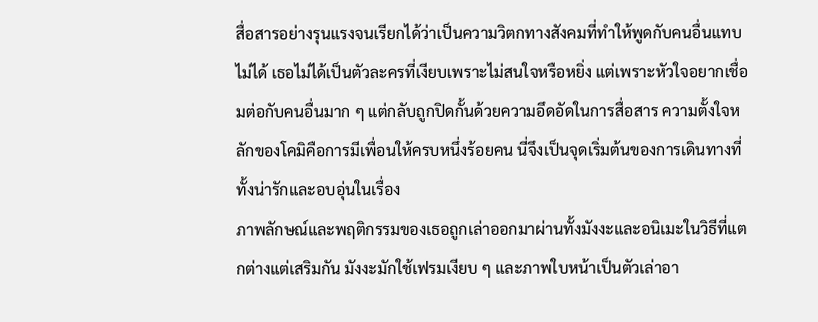สื่อสารอย่างรุนแรงจนเรียกได้ว่าเป็นความวิตกทางสังคมที่ทำให้พูดกับคนอื่นแทบไม่ได้ เธอไม่ได้เป็นตัวละครที่เงียบเพราะไม่สนใจหรือหยิ่ง แต่เพราะหัวใจอยากเชื่อมต่อกับคนอื่นมาก ๆ แต่กลับถูกปิดกั้นด้วยความอึดอัดในการสื่อสาร ความตั้งใจหลักของโคมิคือการมีเพื่อนให้ครบหนึ่งร้อยคน นี่จึงเป็นจุดเริ่มต้นของการเดินทางที่ทั้งน่ารักและอบอุ่นในเรื่อง
ภาพลักษณ์และพฤติกรรมของเธอถูกเล่าออกมาผ่านทั้งมังงะและอนิเมะในวิธีที่แตกต่างแต่เสริมกัน มังงะมักใช้เฟรมเงียบ ๆ และภาพใบหน้าเป็นตัวเล่าอา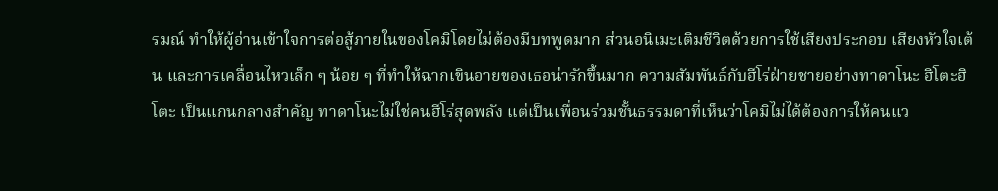รมณ์ ทำให้ผู้อ่านเข้าใจการต่อสู้ภายในของโคมิโดยไม่ต้องมีบทพูดมาก ส่วนอนิเมะเติมชีวิตด้วยการใช้เสียงประกอบ เสียงหัวใจเต้น และการเคลื่อนไหวเล็ก ๆ น้อย ๆ ที่ทำให้ฉากเขินอายของเธอน่ารักขึ้นมาก ความสัมพันธ์กับฮีโร่ฝ่ายชายอย่างทาดาโนะ ฮิโตะฮิโตะ เป็นแกนกลางสำคัญ ทาดาโนะไม่ใช่คนฮีโร่สุดพลัง แต่เป็นเพื่อนร่วมชั้นธรรมดาที่เห็นว่าโคมิไม่ได้ต้องการให้คนแว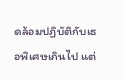ดล้อมปฏิบัติกับเธอพิเศษเกินไป แต่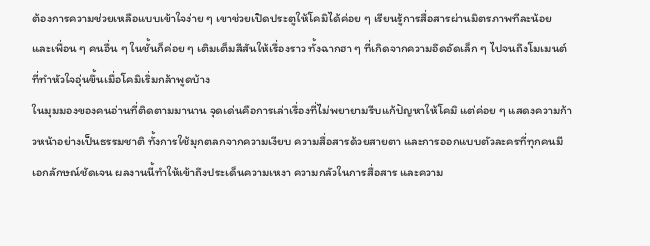ต้องการความช่วยเหลือแบบเข้าใจง่าย ๆ เขาช่วยเปิดประตูให้โคมิได้ค่อย ๆ เรียนรู้การสื่อสารผ่านมิตรภาพทีละน้อย และเพื่อน ๆ คนอื่น ๆ ในชั้นก็ค่อย ๆ เติมเต็มสีสันให้เรื่องราว ทั้งฉากฮา ๆ ที่เกิดจากความอึดอัดเล็ก ๆ ไปจนถึงโมเมนต์ที่ทำหัวใจอุ่นขึ้นเมื่อโคมิเริ่มกล้าพูดบ้าง
ในมุมมองของคนอ่านที่ติดตามมานาน จุดเด่นคือการเล่าเรื่องที่ไม่พยายามรีบแก้ปัญหาให้โคมิ แต่ค่อย ๆ แสดงความก้าวหน้าอย่างเป็นธรรมชาติ ทั้งการใช้มุกตลกจากความเงียบ ความสื่อสารด้วยสายตา และการออกแบบตัวละครที่ทุกคนมีเอกลักษณ์ชัดเจน ผลงานนี้ทำให้เข้าถึงประเด็นความเหงา ความกลัวในการสื่อสาร และความ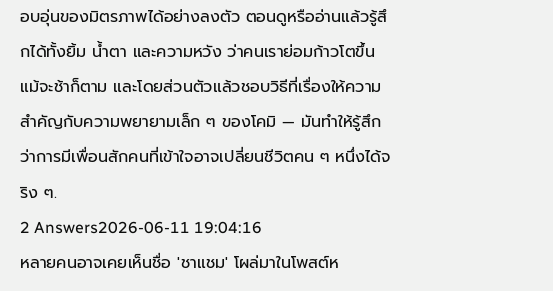อบอุ่นของมิตรภาพได้อย่างลงตัว ตอนดูหรืออ่านแล้วรู้สึกได้ทั้งยิ้ม น้ำตา และความหวัง ว่าคนเราย่อมก้าวโตขึ้นแม้จะช้าก็ตาม และโดยส่วนตัวแล้วชอบวิธีที่เรื่องให้ความสำคัญกับความพยายามเล็ก ๆ ของโคมิ — มันทำให้รู้สึกว่าการมีเพื่อนสักคนที่เข้าใจอาจเปลี่ยนชีวิตคน ๆ หนึ่งได้จริง ๆ.
2 Answers2026-06-11 19:04:16
หลายคนอาจเคยเห็นชื่อ 'ชาแชม' โผล่มาในโพสต์ห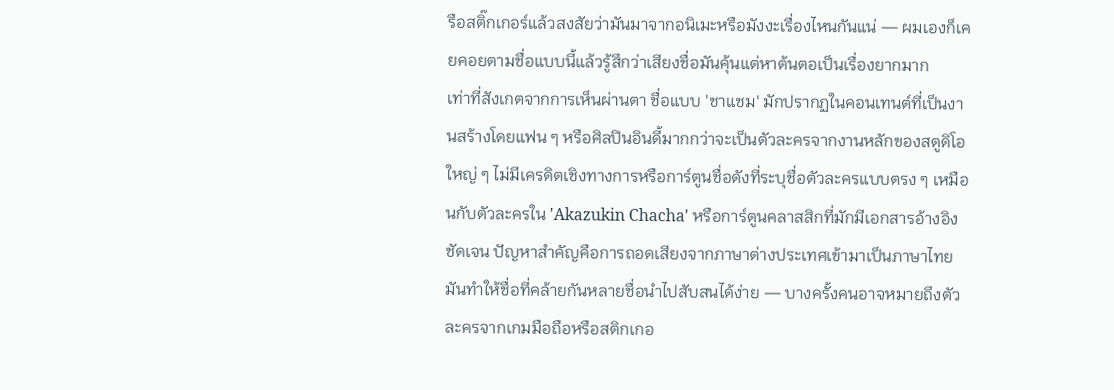รือสติ๊กเกอร์แล้วสงสัยว่ามันมาจากอนิเมะหรือมังงะเรื่องไหนกันแน่ — ผมเองก็เคยคอยตามชื่อแบบนี้แล้วรู้สึกว่าเสียงชื่อมันคุ้นแต่หาต้นตอเป็นเรื่องยากมาก
เท่าที่สังเกตจากการเห็นผ่านตา ชื่อแบบ 'ชาแชม' มักปรากฏในคอนเทนต์ที่เป็นงานสร้างโดยแฟน ๆ หรือศิลปินอินดี้มากกว่าจะเป็นตัวละครจากงานหลักของสตูดิโอใหญ่ ๆ ไม่มีเครดิตเชิงทางการหรือการ์ตูนชื่อดังที่ระบุชื่อตัวละครแบบตรง ๆ เหมือนกับตัวละครใน 'Akazukin Chacha' หรือการ์ตูนคลาสสิกที่มักมีเอกสารอ้างอิงชัดเจน ปัญหาสำคัญคือการถอดเสียงจากภาษาต่างประเทศเข้ามาเป็นภาษาไทย มันทำให้ชื่อที่คล้ายกันหลายชื่อนำไปสับสนได้ง่าย — บางครั้งคนอาจหมายถึงตัวละครจากเกมมือถือหรือสติกเกอ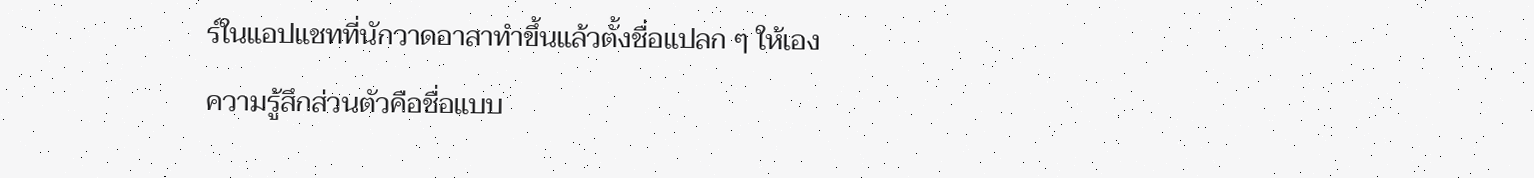ร์ในแอปแชทที่นักวาดอาสาทำขึ้นแล้วตั้งชื่อแปลก ๆ ให้เอง
ความรู้สึกส่วนตัวคือชื่อแบบ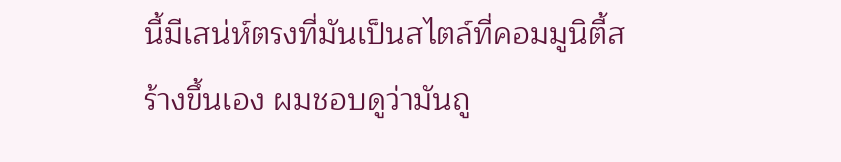นี้มีเสน่ห์ตรงที่มันเป็นสไตล์ที่คอมมูนิตี้สร้างขึ้นเอง ผมชอบดูว่ามันถู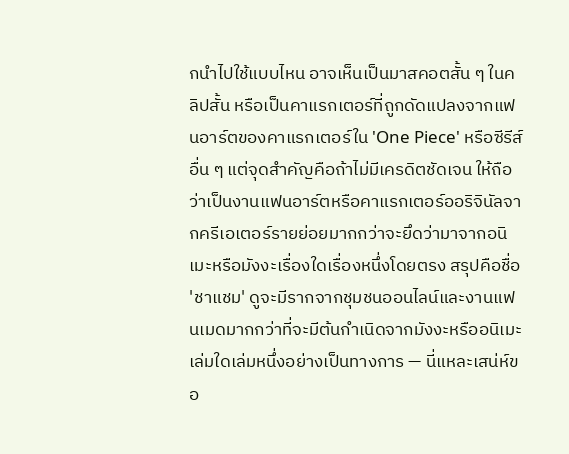กนำไปใช้แบบไหน อาจเห็นเป็นมาสคอตสั้น ๆ ในคลิปสั้น หรือเป็นคาแรกเตอร์ที่ถูกดัดแปลงจากแฟนอาร์ตของคาแรกเตอร์ใน 'One Piece' หรือซีรีส์อื่น ๆ แต่จุดสำคัญคือถ้าไม่มีเครดิตชัดเจน ให้ถือว่าเป็นงานแฟนอาร์ตหรือคาแรกเตอร์ออริจินัลจากครีเอเตอร์รายย่อยมากกว่าจะยึดว่ามาจากอนิเมะหรือมังงะเรื่องใดเรื่องหนึ่งโดยตรง สรุปคือชื่อ 'ชาแชม' ดูจะมีรากจากชุมชนออนไลน์และงานแฟนเมดมากกว่าที่จะมีต้นกำเนิดจากมังงะหรืออนิเมะเล่มใดเล่มหนึ่งอย่างเป็นทางการ — นี่แหละเสน่ห์ขอ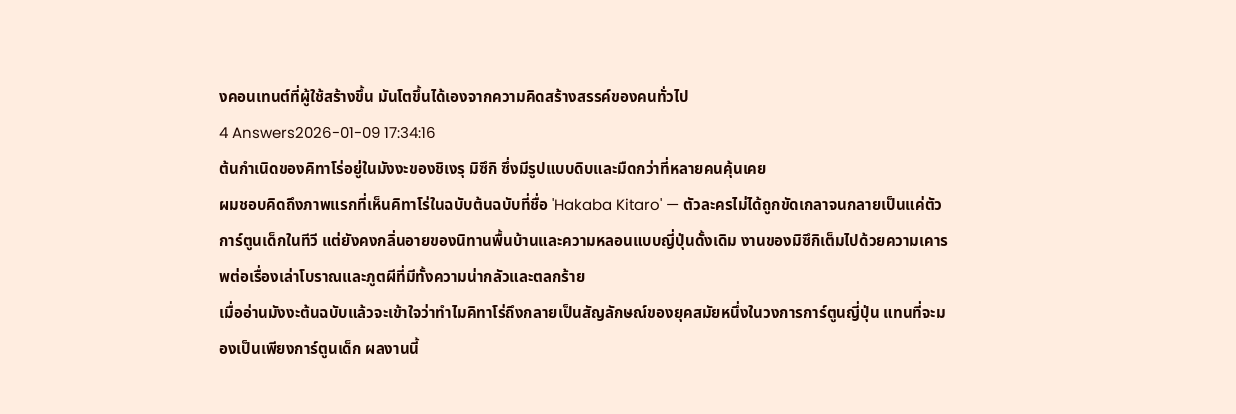งคอนเทนต์ที่ผู้ใช้สร้างขึ้น มันโตขึ้นได้เองจากความคิดสร้างสรรค์ของคนทั่วไป
4 Answers2026-01-09 17:34:16
ต้นกำเนิดของคิทาโร่อยู่ในมังงะของชิเงรุ มิซึกิ ซึ่งมีรูปแบบดิบและมืดกว่าที่หลายคนคุ้นเคย
ผมชอบคิดถึงภาพแรกที่เห็นคิทาโร่ในฉบับต้นฉบับที่ชื่อ 'Hakaba Kitaro' — ตัวละครไม่ได้ถูกขัดเกลาจนกลายเป็นแค่ตัวการ์ตูนเด็กในทีวี แต่ยังคงกลิ่นอายของนิทานพื้นบ้านและความหลอนแบบญี่ปุ่นดั้งเดิม งานของมิซึกิเต็มไปด้วยความเคารพต่อเรื่องเล่าโบราณและภูตผีที่มีทั้งความน่ากลัวและตลกร้าย
เมื่ออ่านมังงะต้นฉบับแล้วจะเข้าใจว่าทำไมคิทาโร่ถึงกลายเป็นสัญลักษณ์ของยุคสมัยหนึ่งในวงการการ์ตูนญี่ปุ่น แทนที่จะมองเป็นเพียงการ์ตูนเด็ก ผลงานนี้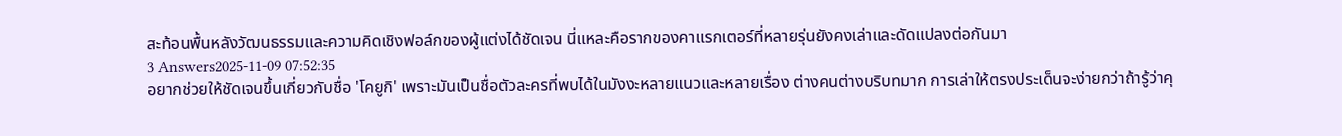สะท้อนพื้นหลังวัฒนธรรมและความคิดเชิงฟอล์กของผู้แต่งได้ชัดเจน นี่แหละคือรากของคาแรกเตอร์ที่หลายรุ่นยังคงเล่าและดัดแปลงต่อกันมา
3 Answers2025-11-09 07:52:35
อยากช่วยให้ชัดเจนขึ้นเกี่ยวกับชื่อ 'โคยูกิ' เพราะมันเป็นชื่อตัวละครที่พบได้ในมังงะหลายแนวและหลายเรื่อง ต่างคนต่างบริบทมาก การเล่าให้ตรงประเด็นจะง่ายกว่าถ้ารู้ว่าคุ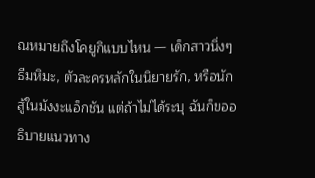ณหมายถึงโคยูกิแบบไหน — เด็กสาวนิ่งๆ ธีมหิมะ, ตัวละครหลักในนิยายรัก, หรือนักสู้ในมังงะแอ็กชัน แต่ถ้าไม่ได้ระบุ ฉันก็ขออธิบายแนวทาง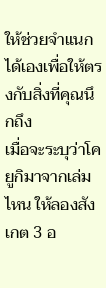ให้ช่วยจำแนกได้เองเพื่อให้ตรงกับสิ่งที่คุณนึกถึง
เมื่อจะระบุว่าโคยูกิมาจากเล่มไหน ให้ลองสังเกต 3 อ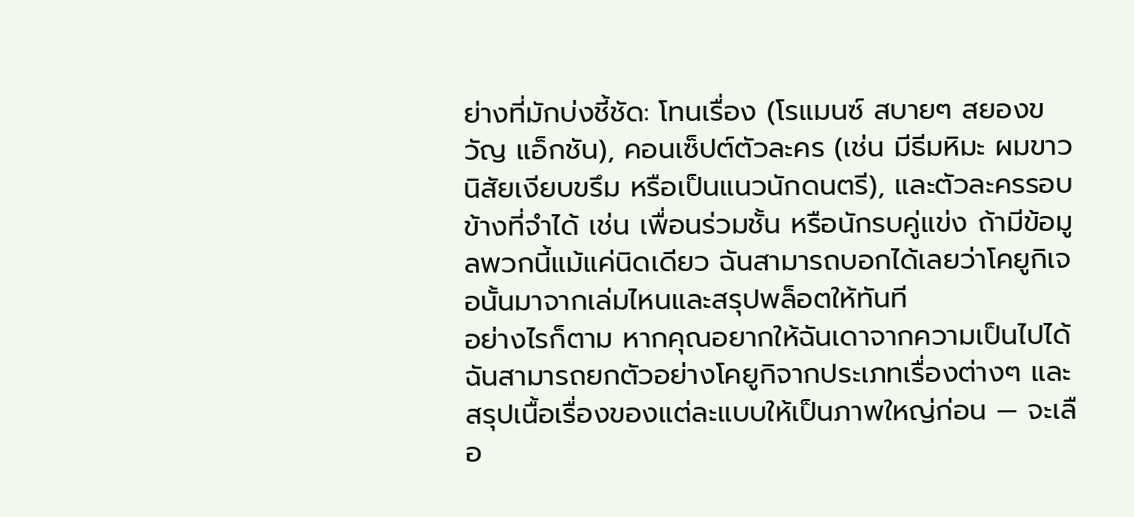ย่างที่มักบ่งชี้ชัด: โทนเรื่อง (โรแมนซ์ สบายๆ สยองขวัญ แอ็กชัน), คอนเซ็ปต์ตัวละคร (เช่น มีธีมหิมะ ผมขาว นิสัยเงียบขรึม หรือเป็นแนวนักดนตรี), และตัวละครรอบข้างที่จำได้ เช่น เพื่อนร่วมชั้น หรือนักรบคู่แข่ง ถ้ามีข้อมูลพวกนี้แม้แค่นิดเดียว ฉันสามารถบอกได้เลยว่าโคยูกิเจอนั้นมาจากเล่มไหนและสรุปพล็อตให้ทันที
อย่างไรก็ตาม หากคุณอยากให้ฉันเดาจากความเป็นไปได้ ฉันสามารถยกตัวอย่างโคยูกิจากประเภทเรื่องต่างๆ และสรุปเนื้อเรื่องของแต่ละแบบให้เป็นภาพใหญ่ก่อน — จะเลือ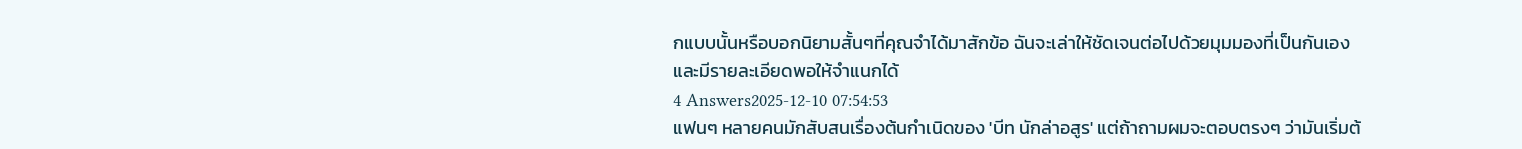กแบบนั้นหรือบอกนิยามสั้นๆที่คุณจำได้มาสักข้อ ฉันจะเล่าให้ชัดเจนต่อไปด้วยมุมมองที่เป็นกันเองและมีรายละเอียดพอให้จำแนกได้
4 Answers2025-12-10 07:54:53
แฟนๆ หลายคนมักสับสนเรื่องต้นกำเนิดของ 'บีท นักล่าอสูร' แต่ถ้าถามผมจะตอบตรงๆ ว่ามันเริ่มต้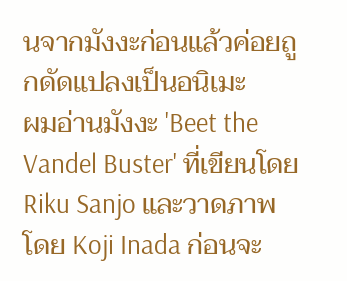นจากมังงะก่อนแล้วค่อยถูกดัดแปลงเป็นอนิเมะ
ผมอ่านมังงะ 'Beet the Vandel Buster' ที่เขียนโดย Riku Sanjo และวาดภาพโดย Koji Inada ก่อนจะ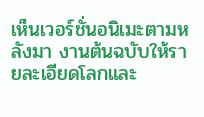เห็นเวอร์ชั่นอนิเมะตามหลังมา งานต้นฉบับให้รายละเอียดโลกและ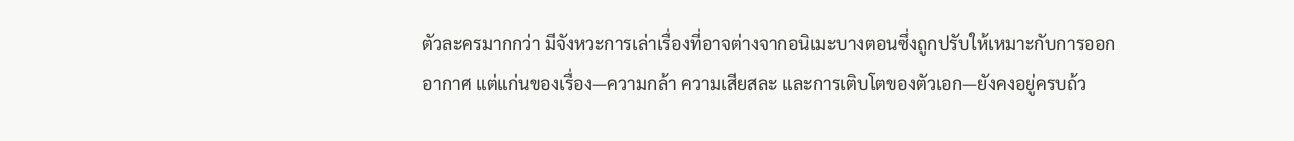ตัวละครมากกว่า มีจังหวะการเล่าเรื่องที่อาจต่างจากอนิเมะบางตอนซึ่งถูกปรับให้เหมาะกับการออกอากาศ แต่แก่นของเรื่อง—ความกล้า ความเสียสละ และการเติบโตของตัวเอก—ยังคงอยู่ครบถ้ว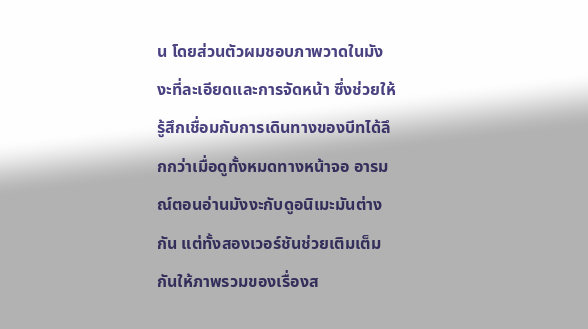น โดยส่วนตัวผมชอบภาพวาดในมังงะที่ละเอียดและการจัดหน้า ซึ่งช่วยให้รู้สึกเชื่อมกับการเดินทางของบีทได้ลึกกว่าเมื่อดูทั้งหมดทางหน้าจอ อารมณ์ตอนอ่านมังงะกับดูอนิเมะมันต่างกัน แต่ทั้งสองเวอร์ชันช่วยเติมเต็มกันให้ภาพรวมของเรื่องส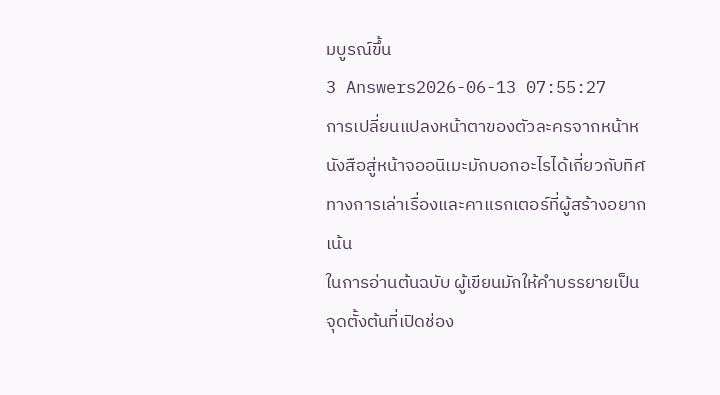มบูรณ์ขึ้น
3 Answers2026-06-13 07:55:27
การเปลี่ยนแปลงหน้าตาของตัวละครจากหน้าหนังสือสู่หน้าจออนิเมะมักบอกอะไรได้เกี่ยวกับทิศทางการเล่าเรื่องและคาแรกเตอร์ที่ผู้สร้างอยากเน้น
ในการอ่านต้นฉบับ ผู้เขียนมักให้คำบรรยายเป็นจุดตั้งต้นที่เปิดช่อง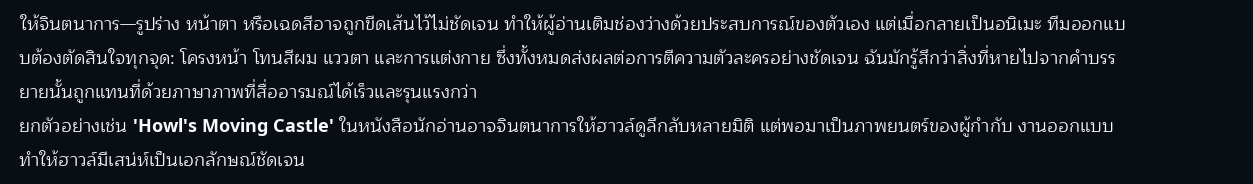ให้จินตนาการ—รูปร่าง หน้าตา หรือเฉดสีอาจถูกขีดเส้นไว้ไม่ชัดเจน ทำให้ผู้อ่านเติมช่องว่างด้วยประสบการณ์ของตัวเอง แต่เมื่อกลายเป็นอนิเมะ ทีมออกแบบต้องตัดสินใจทุกจุด: โครงหน้า โทนสีผม แววตา และการแต่งกาย ซึ่งทั้งหมดส่งผลต่อการตีความตัวละครอย่างชัดเจน ฉันมักรู้สึกว่าสิ่งที่หายไปจากคำบรรยายนั้นถูกแทนที่ด้วยภาษาภาพที่สื่ออารมณ์ได้เร็วและรุนแรงกว่า
ยกตัวอย่างเช่น 'Howl's Moving Castle' ในหนังสือนักอ่านอาจจินตนาการให้ฮาวล์ดูลึกลับหลายมิติ แต่พอมาเป็นภาพยนตร์ของผู้กำกับ งานออกแบบทำให้ฮาวล์มีเสน่ห์เป็นเอกลักษณ์ชัดเจน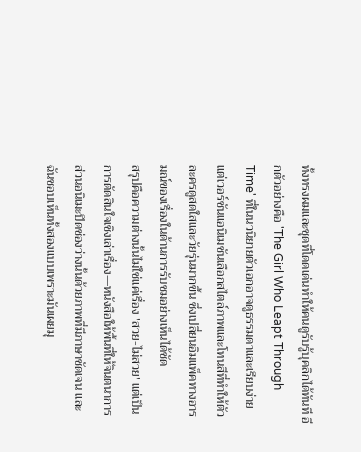ทั้งทรงผมและชุดที่โดดเด่นทำให้คนดูรับรู้บุคลิกได้ทันที อีกตัวอย่างคือ 'The Girl Who Leapt Through Time' ที่ในนวนิยายตัวเอกอาจดูธรรมดาและเรียบง่าย แต่เวอร์ชันแอนิเมชันเลือกสไตล์ภาพและโทนสีที่ทำให้ตัวละครดูสดใสและวัยรุ่นมากขึ้น ซึ่งเปลี่ยนอิมแพ็คทางอารมณ์ของเรื่องในด้านการรับชมอย่างเห็นได้ชัด
สรุปคือความต่างนั้นไม่ใช่แค่เรื่อง 'สวย-ไม่สวย' แต่เป็นการตัดสินใจเชิงเล่าเรื่อง—หนังสือให้พื้นที่ให้จินตนาการ ส่วนอนิเมะปิดช่องว่างนั้นด้วยภาพที่มีภาษาชัดเจน และฉันชอบเห็นทั้งสองแบบเพราะมันเผยมุ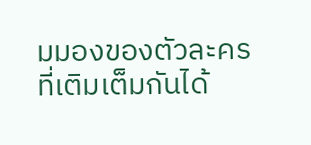มมองของตัวละครที่เติมเต็มกันได้